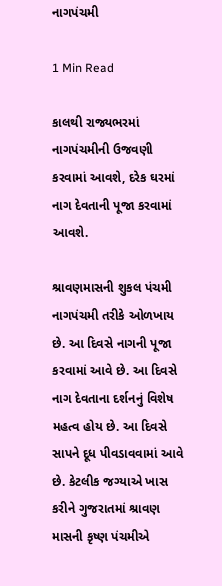નાગપંચમી

1 Min Read

કાલથી રાજ્યભરમાં નાગપંચમીની ઉજવણી કરવામાં આવશે, દરેક ઘરમાં નાગ દેવતાની પૂજા કરવામાં આવશે.

શ્રાવણમાસની શુકલ પંચમી નાગપંચમી તરીકે ઓળખાય છે. આ દિવસે નાગની પૂજા કરવામાં આવે છે. આ દિવસે નાગ દેવતાના દર્શનનું વિશેષ મહત્વ હોય છે. આ દિવસે સાપને દૂધ પીવડાવવામાં આવે છે. કેટલીક જગ્યાએ ખાસ કરીને ગુજરાતમાં શ્રાવણ માસની કૃષ્ણ પંચમીએ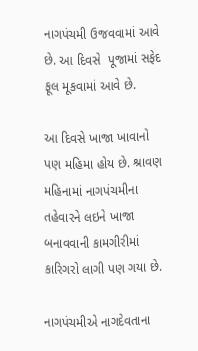નાગપંચમી ઉજવવામાં આવે છે. આ દિવસે  પૂજામાં સફેદ ફૂલ મૂકવામાં આવે છે.

આ દિવસે ખાજા ખાવાનો પણ મહિમા હોય છે. શ્રાવણ મહિનામાં નાગપંચમીના તહેવારને લઇને ખાજા બનાવવાની કામગીરીમાં કારિગરો લાગી પણ ગયા છે.

નાગપંચમીએ નાગદેવતાના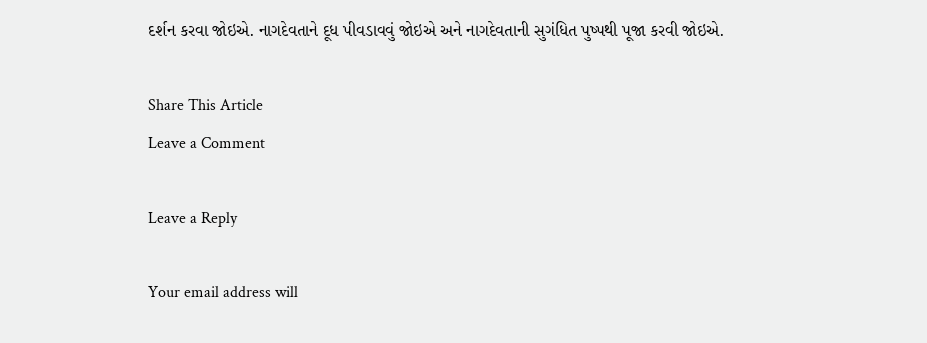દર્શન કરવા જોઇએ. નાગદેવતાને દૂધ પીવડાવવું જોઇએ અને નાગદેવતાની સુગંધિત પુષ્પથી પૂજા કરવી જોઇએ.

Share This Article
Leave a Comment

Leave a Reply

Your email address will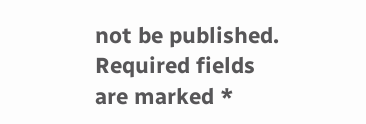not be published. Required fields are marked *